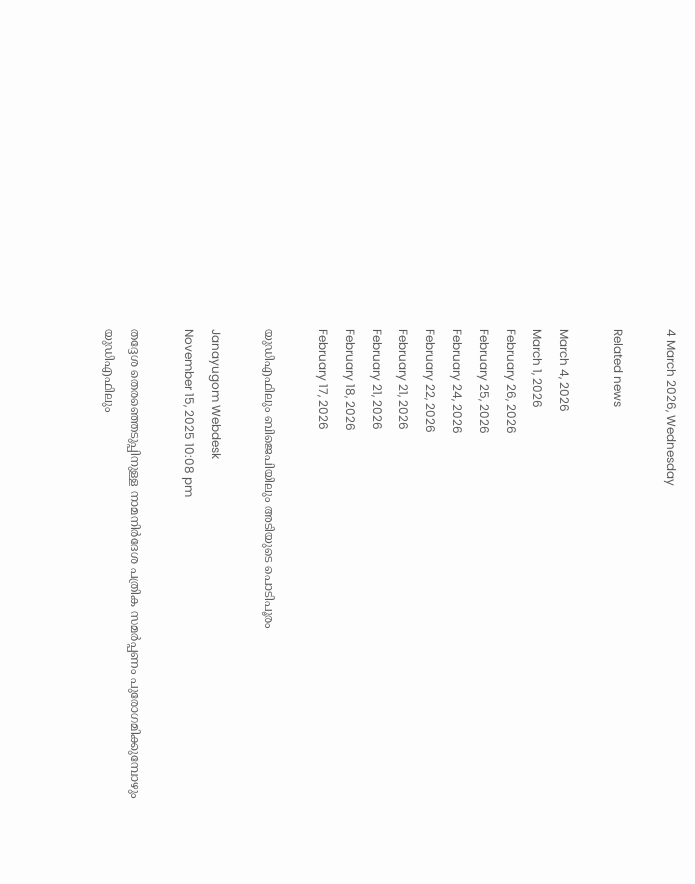4 March 2026, Wednesday

Related news

March 4, 2026
March 1, 2026
February 26, 2026
February 25, 2026
February 24, 2026
February 22, 2026
February 21, 2026
February 21, 2026
February 18, 2026
February 17, 2026

യുഡിഎഫിലും ബിജെപിയിലും അടിയുടെ പൊടിപൂരം

Janayugom Webdesk
November 15, 2025 10:08 pm

തദ്ദേശ തെരഞ്ഞെടുപ്പിനുള്ള നാമനിര്‍ദേശ പത്രിക സമര്‍പ്പണം പുരോഗമിക്കുമ്പോഴും യുഡിഎഫിലും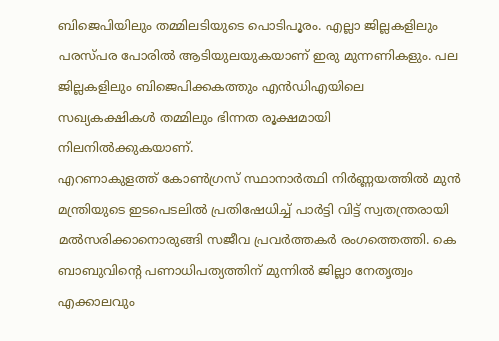ബിജെപിയിലും തമ്മിലടിയുടെ പൊടിപൂരം. എല്ലാ ജില്ലകളിലും പരസ്പര പോരില്‍ ആടിയുലയുകയാണ് ഇരു മുന്നണികളും. പല ജില്ലകളിലും ബിജെപിക്കകത്തും എന്‍ഡിഎയിലെ സഖ്യകക്ഷികള്‍ തമ്മിലും ഭിന്നത രൂക്ഷമായി നിലനില്‍ക്കുകയാണ്.
എറണാകുളത്ത് കോൺഗ്രസ് സ്ഥാനാർത്ഥി നിർണ്ണയത്തിൽ മുൻ മന്ത്രിയുടെ ഇടപെടലില്‍ പ്രതിഷേധിച്ച് പാർട്ടി വിട്ട് സ്വതന്ത്രരായി മൽസരിക്കാനൊരുങ്ങി സജീവ പ്രവർത്തകർ രംഗത്തെത്തി. കെ ബാബുവിന്റെ പണാധിപത്യത്തിന് മുന്നിൽ ജില്ലാ നേതൃത്വം എക്കാലവും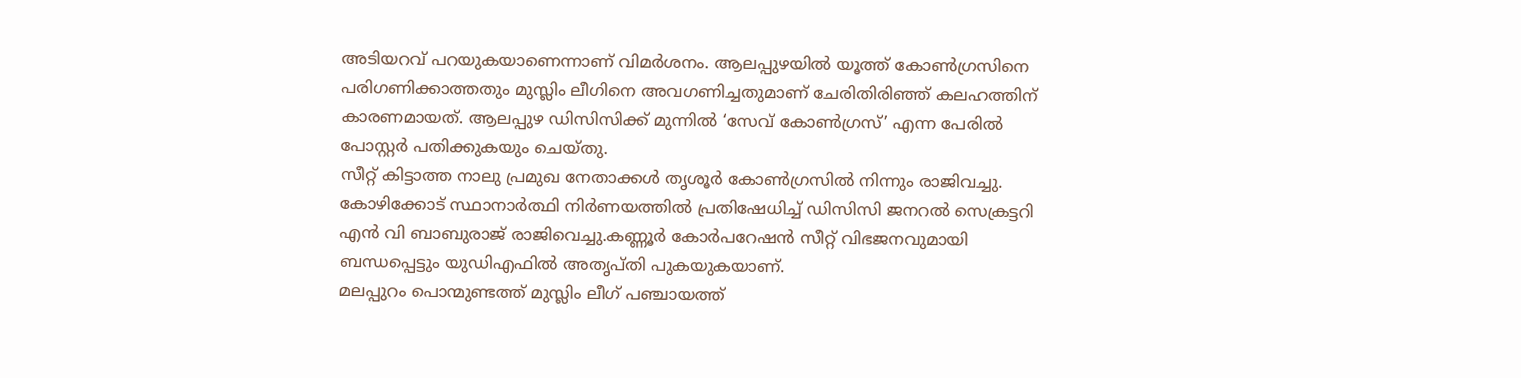അടിയറവ് പറയുകയാണെന്നാണ് വിമർശനം. ആലപ്പുഴയില്‍ യൂത്ത് കോൺഗ്രസിനെ പരിഗണിക്കാത്തതും മുസ്ലിം ലീഗിനെ അവഗണിച്ചതുമാണ് ചേരിതിരിഞ്ഞ് കലഹത്തിന് കാരണമായത്. ആലപ്പുഴ ഡിസിസിക്ക് മുന്നിൽ ‘സേവ് കോൺഗ്രസ്’ എന്ന പേരിൽ പോസ്റ്റർ പതിക്കുകയും ചെയ്തു.
സീറ്റ് കിട്ടാത്ത നാലു പ്രമുഖ നേതാക്കള്‍ തൃശൂർ കോൺഗ്രസിൽ നിന്നും രാജിവച്ചു. കോഴിക്കോട് സ്ഥാനാർത്ഥി നിർണയത്തിൽ പ്രതിഷേധിച്ച് ഡിസിസി ജനറൽ സെക്രട്ടറി എൻ വി ബാബുരാജ് രാജിവെച്ചു.കണ്ണൂർ കോർപറേഷൻ സീറ്റ് വിഭജനവുമായി ബന്ധപ്പെട്ടും യുഡിഎഫില്‍ അതൃപ്തി പുകയുകയാണ്.
മലപ്പുറം പൊന്മുണ്ടത്ത് മുസ്ലിം ലീഗ് പഞ്ചായത്ത്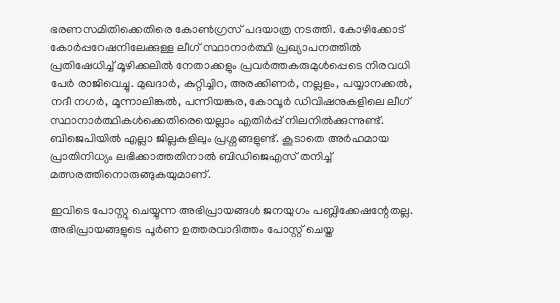ഭരണസമിതിക്കെതിരെ കോണ്‍ഗ്രസ് പദയാത്ര നടത്തി. കോഴിക്കോട് കോർപ്പറേഷനിലേക്കുള്ള ലീഗ് സ്ഥാനാർത്ഥി പ്രഖ്യാപനത്തില്‍ പ്രതിഷേധിച്ച് മൂഴിക്കലിൽ നേതാക്കളും പ്രവർത്തകരുമുൾപ്പെടെ നിരവധി പേർ രാജിവെച്ചു. മുഖദാർ, കുറ്റിച്ചിറ, അരക്കിണർ, നല്ലളം, പയ്യാനക്കൽ, നദീ നഗർ, മൂന്നാലിങ്കൽ, പന്നിയങ്കര, കോവൂർ ഡിവിഷനുകളിലെ ലീഗ് സ്ഥാനാർത്ഥികൾക്കെതിരെയെല്ലാം എതിർപ്പ് നിലനിൽക്കുന്നുണ്ട്.
ബിജെപിയില്‍ എല്ലാ ജില്ലകളിലും പ്രശ്നങ്ങളുണ്ട്. കൂടാതെ അര്‍ഹമായ പ്രാതിനിധ്യം ലഭിക്കാത്തതിനാല്‍ ബിഡിജെഎസ് തനിച്ച് മത്സരത്തിനൊരുങ്ങുകയുമാണ്.

ഇവിടെ പോസ്റ്റു ചെയ്യുന്ന അഭിപ്രായങ്ങള്‍ ജനയുഗം പബ്ലിക്കേഷന്റേതല്ല. അഭിപ്രായങ്ങളുടെ പൂര്‍ണ ഉത്തരവാദിത്തം പോസ്റ്റ് ചെയ്ത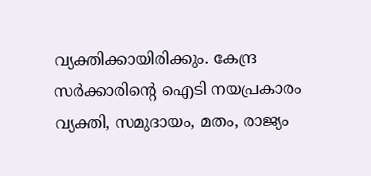വ്യക്തിക്കായിരിക്കും. കേന്ദ്ര സര്‍ക്കാരിന്റെ ഐടി നയപ്രകാരം വ്യക്തി, സമുദായം, മതം, രാജ്യം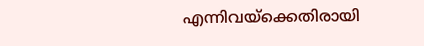എന്നിവയ്‌ക്കെതിരായി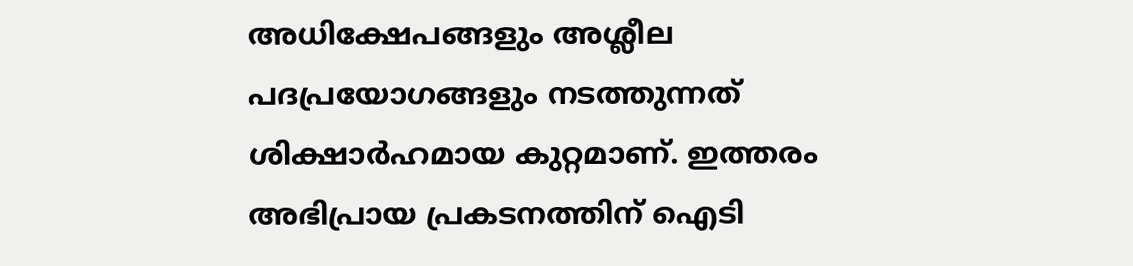അധിക്ഷേപങ്ങളും അശ്ലീല പദപ്രയോഗങ്ങളും നടത്തുന്നത് ശിക്ഷാര്‍ഹമായ കുറ്റമാണ്. ഇത്തരം അഭിപ്രായ പ്രകടനത്തിന് ഐടി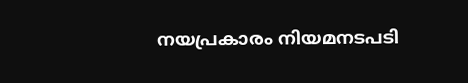നയപ്രകാരം നിയമനടപടി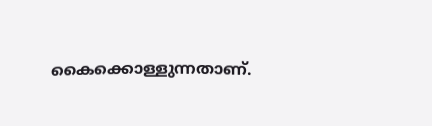കൈക്കൊള്ളുന്നതാണ്.